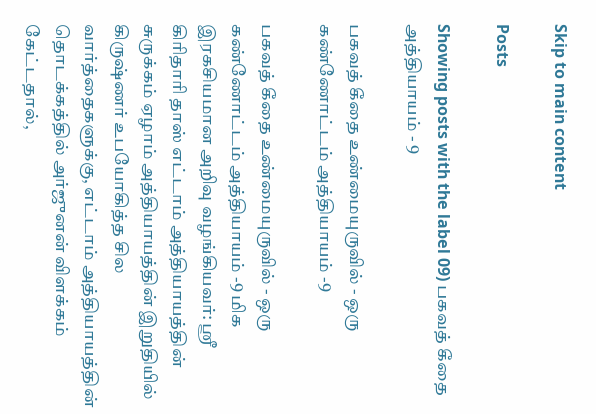Skip to main content

Posts

Showing posts with the label 09) பகவத் கீதை அத்தியாயம் - 9

பகவத் கீதை உண்மையுருவில் - ஒரு கண்ணோட்டம் அத்தியாயம் -9

பகவத் கீதை உண்மையுருவில் - ஒரு கண்ணோட்டம் அத்தியாயம் -9 மிக இரகசியமான அறிவு வழங்கியவர்: ஸ்ரீ கிரிதாரி தாஸ் எட்டாம் அத்தியாயத்தின் சுருக்கம் ஏழாம் அத்தியாயத்தின் இறுதியில் கிருஷ்ணர் உபயோகித்த சில வார்த்தைகளுக்கு, எட்டாம் அத்தியாயத்தின் தொடக்கத்தில் அர்ஜுனன் விளக்கம் கேட்டதால்,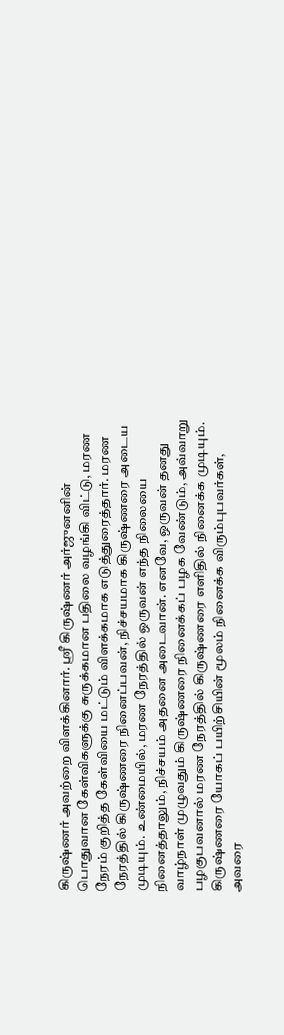கிருஷ்ணர் அவற்றை விளக்கினார். ஸ்ரீ கிருஷ்ணர் அர்ஜுனனின் பொதுவான கேள்விகளுக்கு சுருக்கமான பதிலை வழங்கி விட்டு, மரண நேரம் குறித்த கேள்வியை மட்டும் விளக்கமாக எடுத்துரைத்தார். மரண நேரத்தில் கிருஷ்ணரை நினைப்பவன், நிச்சயமாக கிருஷ்ணரை அடைய முடியும். உண்மையில், மரண நேரத்தில் ஒருவன் எந்த நிலையை நினைத்தாலும், நிச்சயம் அதனை அடைவான். எனவே, ஒருவன் தனது வாழ்நாள் முழுவதும் கிருஷ்ணரை நினைக்கப் பழக வேண்டும், அவ்வாறு பழகுபவனால் மரண நேரத்தில் கிருஷ்ணரை எளிதில் நினைக்க முடியும். கிருஷ்ணரை யோகப் பயிற்சியின் மூலம் நினைக்க விரும்புபவர்கள், அவரை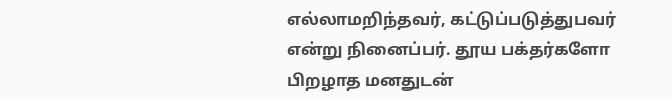எல்லாமறிந்தவர், கட்டுப்படுத்துபவர் என்று நினைப்பர். தூய பக்தர்களோ பிறழாத மனதுடன்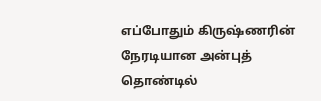எப்போதும் கிருஷ்ணரின் நேரடியான அன்புத் தொண்டில்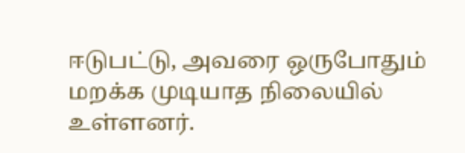ஈடுபட்டு, அவரை ஒருபோதும் மறக்க முடியாத நிலையில் உள்ளனர்.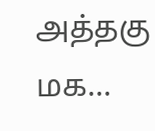அத்தகு மக...